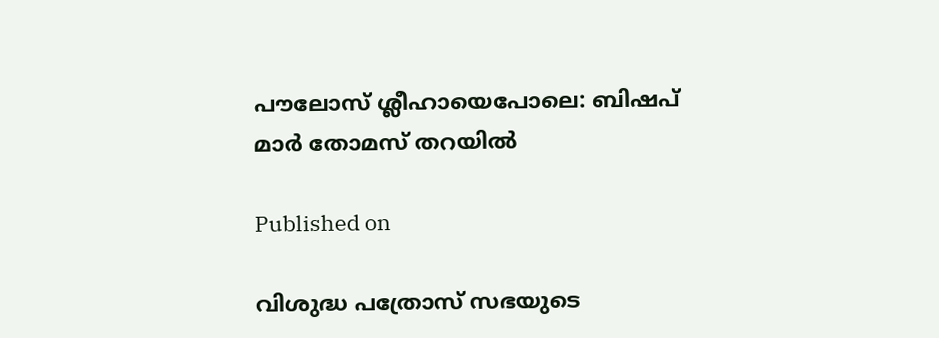പൗലോസ് ശ്ലീഹായെപോലെ: ബിഷപ് മാർ തോമസ് തറയിൽ

Published on

വിശുദ്ധ പത്രോസ് സഭയുടെ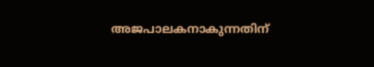അജപാലകനാകുന്നതിന്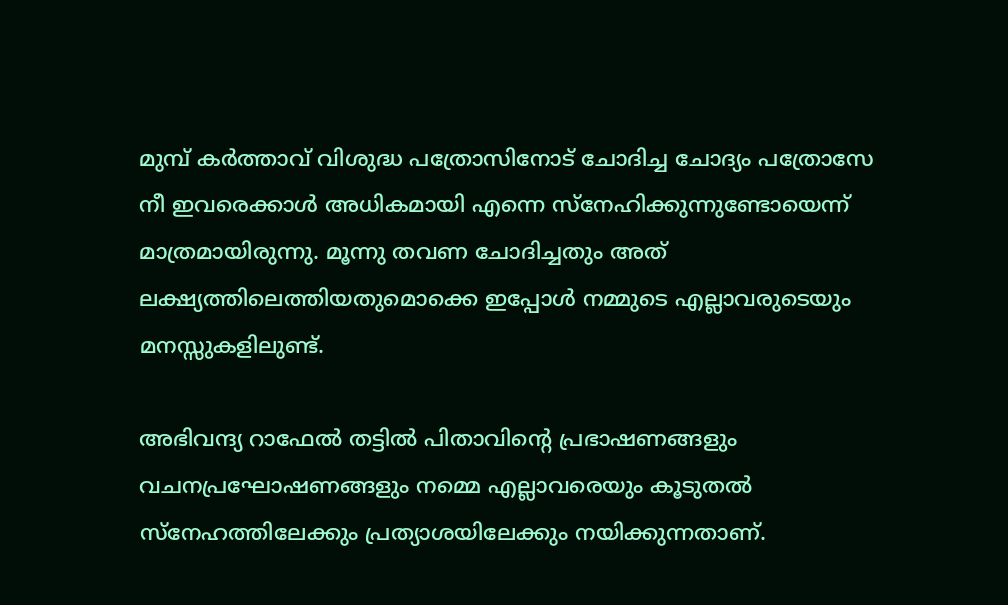മുമ്പ് കർത്താവ് വിശുദ്ധ പത്രോസിനോട് ചോദിച്ച ചോദ്യം പത്രോസേ നീ ഇവരെക്കാൾ അധികമായി എന്നെ സ്നേഹിക്കുന്നുണ്ടോയെന്ന് മാത്രമായിരുന്നു. മൂന്നു തവണ ചോദിച്ചതും അത് ലക്ഷ്യത്തിലെത്തിയതുമൊക്കെ ഇപ്പോൾ നമ്മുടെ എല്ലാവരുടെയും മനസ്സുകളിലുണ്ട്.

അഭിവന്ദ്യ റാഫേൽ തട്ടിൽ പിതാവിന്റെ പ്രഭാഷണങ്ങളും വചനപ്രഘോഷണങ്ങളും നമ്മെ എല്ലാവരെയും കൂടുതൽ സ്നേഹത്തിലേക്കും പ്രത്യാശയിലേക്കും നയിക്കുന്നതാണ്.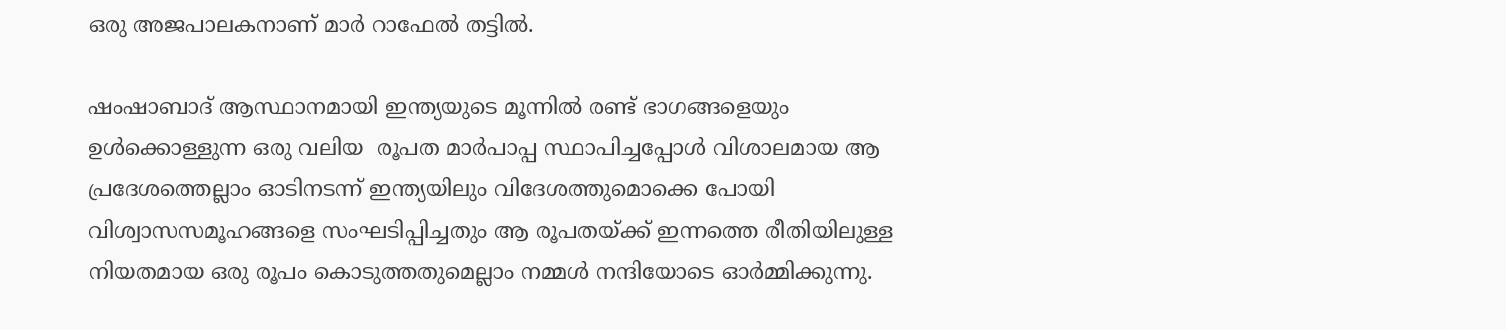ഒരു അജപാലകനാണ് മാർ റാഫേൽ തട്ടിൽ.

ഷംഷാബാദ് ആസ്ഥാനമായി ഇന്ത്യയുടെ മൂന്നിൽ രണ്ട് ഭാഗങ്ങളെയും ഉൾക്കൊള്ളുന്ന ഒരു വലിയ  രൂപത മാർപാപ്പ സ്ഥാപിച്ചപ്പോൾ വിശാലമായ ആ പ്രദേശത്തെല്ലാം ഓടിനടന്ന് ഇന്ത്യയിലും വിദേശത്തുമൊക്കെ പോയി വിശ്വാസസമൂഹങ്ങളെ സംഘടിപ്പിച്ചതും ആ രൂപതയ്ക്ക് ഇന്നത്തെ രീതിയിലുള്ള നിയതമായ ഒരു രൂപം കൊടുത്തതുമെല്ലാം നമ്മൾ നന്ദിയോടെ ഓർമ്മിക്കുന്നു.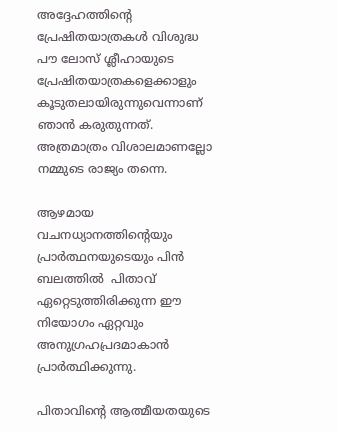അദ്ദേഹത്തിന്റെ പ്രേഷിതയാത്രകൾ വിശുദ്ധ പൗ ലോസ് ശ്ലീഹായുടെ പ്രേഷിതയാത്രകളെക്കാളും കൂടുതലായിരുന്നുവെന്നാണ് ഞാൻ കരുതുന്നത്. അത്രമാത്രം വിശാലമാണല്ലോ നമ്മുടെ രാജ്യം തന്നെ.

ആഴമായ വചനധ്യാനത്തിന്റെയും പ്രാർത്ഥനയുടെയും പിൻ ബലത്തിൽ  പിതാവ് ഏറ്റെടുത്തിരിക്കുന്ന ഈ നിയോഗം ഏറ്റവും അനുഗ്രഹപ്രദമാകാൻ പ്രാർത്ഥിക്കുന്നു.

പിതാവിന്റെ ആത്മീയതയുടെ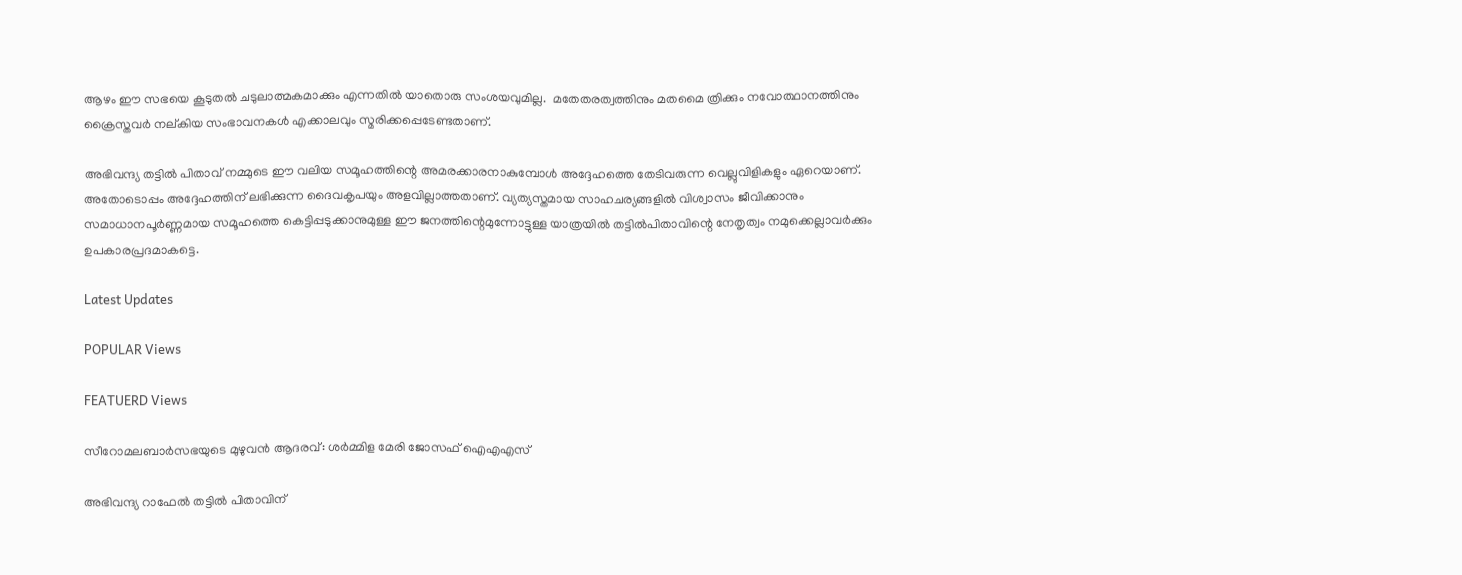ആഴം ഈ സഭയെ കൂടുതൽ ചടുലാത്മകമാക്കും എന്നതിൽ യാതൊരു സംശയവുമില്ല.  മതേതരത്വത്തിനും മതമൈ ത്രിക്കും നവോത്ഥാനത്തിനും ക്രൈസ്തവർ നല്കിയ സംഭാവനകൾ എക്കാലവും സ്മരിക്കപ്പെടേണ്ടതാണ്.

അഭിവന്ദ്യ തട്ടിൽ പിതാവ് നമ്മുടെ ഈ വലിയ സമൂഹത്തിന്റെ അമരക്കാരനാകുമ്പോൾ അദ്ദേഹത്തെ തേടിവരുന്ന വെല്ലുവിളികളും ഏറെയാണ്. അതോടൊപ്പം അദ്ദേഹത്തിന് ലഭിക്കുന്ന ദൈവകൃപയും അളവില്ലാത്തതാണ്. വ്യത്യസ്തമായ സാഹചര്യങ്ങളിൽ വിശ്വാസം ജീവിക്കാനും സമാധാനപൂർണ്ണമായ സമൂഹത്തെ കെട്ടിപ്പടുക്കാനുമുള്ള ഈ ജനത്തിന്റെമുന്നോട്ടുള്ള യാത്രയിൽ തട്ടിൽപിതാവിന്റെ നേതൃത്വം നമുക്കെല്ലാവർക്കും ഉപകാരപ്രദമാകട്ടെ.

Latest Updates

POPULAR Views

FEATUERD Views

സീറോമലബാർസഭയുടെ മുഴുവൻ ആദരവ്: ശർമ്മിള മേരി ജോസഫ് ഐഎഎസ്

അഭിവന്ദ്യ റാഫേൽ തട്ടിൽ പിതാവിന്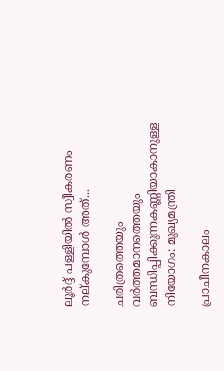ലൂർദ്ദ് പള്ളിയിൽ സ്വീകരണം നല്കുമ്പോൾ അത്...

ചരിത്രത്തെയും വർത്തമാനത്തെയും ബന്ധിപ്പിക്കുന്നകണ്ണിയാകാനുള്ള നിയോഗം: മുഖ്യമന്ത്രി

പ്രാചീനകാലം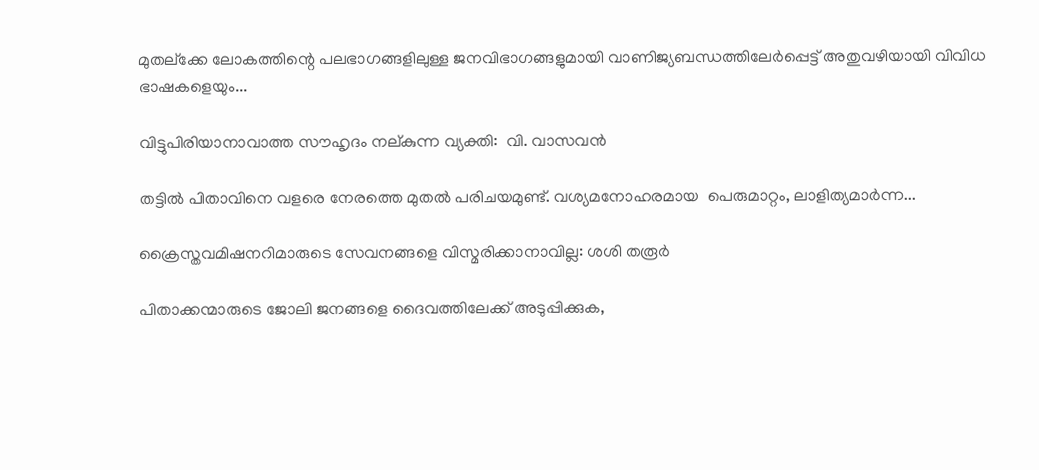മുതല്ക്കേ ലോകത്തിന്റെ പലഭാഗങ്ങളിലുള്ള ജനവിഭാഗങ്ങളുമായി വാണിജ്യബന്ധത്തിലേർപ്പെട്ട് അതുവഴിയായി വിവിധ ഭാഷകളെയും...

വിട്ടുപിരിയാനാവാത്ത സൗഹൃദം നല്കുന്ന വ്യക്തി:  വി. വാസവൻ

തട്ടിൽ പിതാവിനെ വളരെ നേരത്തെ മുതൽ പരിചയമുണ്ട്. വശ്യമനോഹരമായ  പെരുമാറ്റം, ലാളിത്യമാർന്ന...

ക്രൈസ്തവമിഷനറിമാരുടെ സേവനങ്ങളെ വിസ്മരിക്കാനാവില്ല: ശശി തരൂർ

പിതാക്കന്മാരുടെ ജോലി ജനങ്ങളെ ദൈവത്തിലേക്ക് അടുപ്പിക്കുക,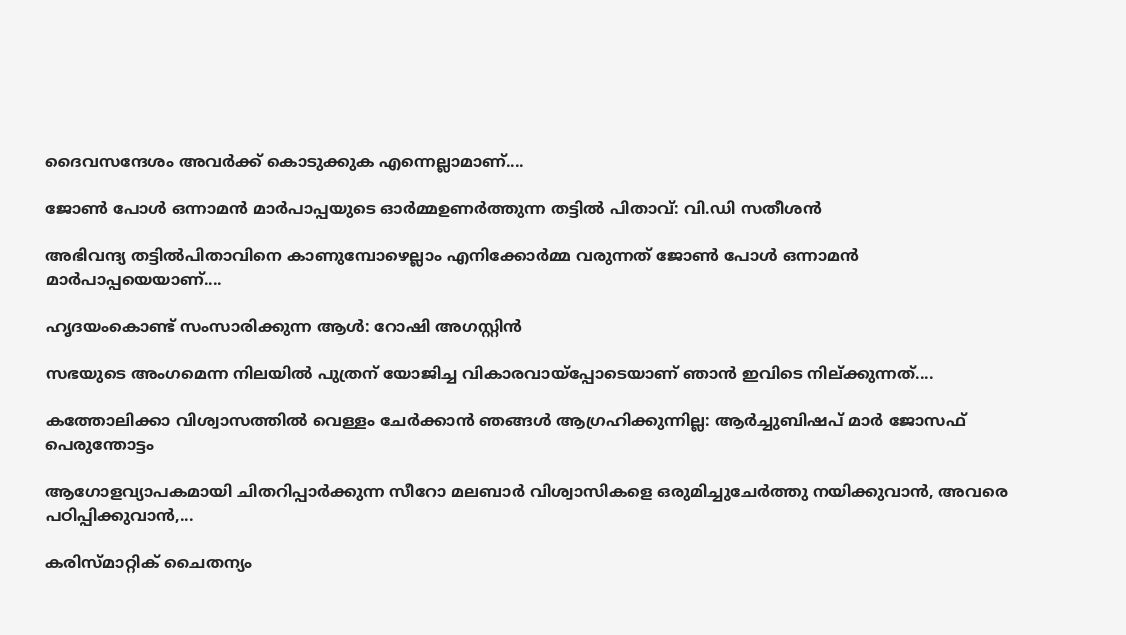ദൈവസന്ദേശം അവർക്ക് കൊടുക്കുക എന്നെല്ലാമാണ്....

ജോൺ പോൾ ഒന്നാമൻ മാർപാപ്പയുടെ ഓർമ്മഉണർത്തുന്ന തട്ടിൽ പിതാവ്: വി.ഡി സതീശൻ

അഭിവന്ദ്യ തട്ടിൽപിതാവിനെ കാണുമ്പോഴെല്ലാം എനിക്കോർമ്മ വരുന്നത് ജോൺ പോൾ ഒന്നാമൻ മാർപാപ്പയെയാണ്....

ഹൃദയംകൊണ്ട് സംസാരിക്കുന്ന ആൾ: റോഷി അഗസ്റ്റിൻ

സഭയുടെ അംഗമെന്ന നിലയിൽ പുത്രന് യോജിച്ച വികാരവായ്പ്പോടെയാണ് ഞാൻ ഇവിടെ നില്ക്കുന്നത്....

കത്തോലിക്കാ വിശ്വാസത്തിൽ വെള്ളം ചേർക്കാൻ ഞങ്ങൾ ആഗ്രഹിക്കുന്നില്ല: ആർച്ചുബിഷപ് മാർ ജോസഫ് പെരുന്തോട്ടം

ആഗോളവ്യാപകമായി ചിതറിപ്പാർക്കുന്ന സീറോ മലബാർ വിശ്വാസികളെ ഒരുമിച്ചുചേർത്തു നയിക്കുവാൻ, അവരെ പഠിപ്പിക്കുവാൻ,...

കരിസ്മാറ്റിക് ചൈതന്യം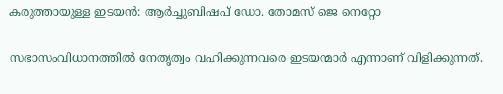കരുത്തായുള്ള ഇടയൻ: ആർച്ചുബിഷപ് ഡോ. തോമസ് ജെ നെറ്റോ

സഭാസംവിധാനത്തിൽ നേതൃത്വം വഹിക്കുന്നവരെ ഇടയന്മാർ എന്നാണ് വിളിക്കുന്നത്.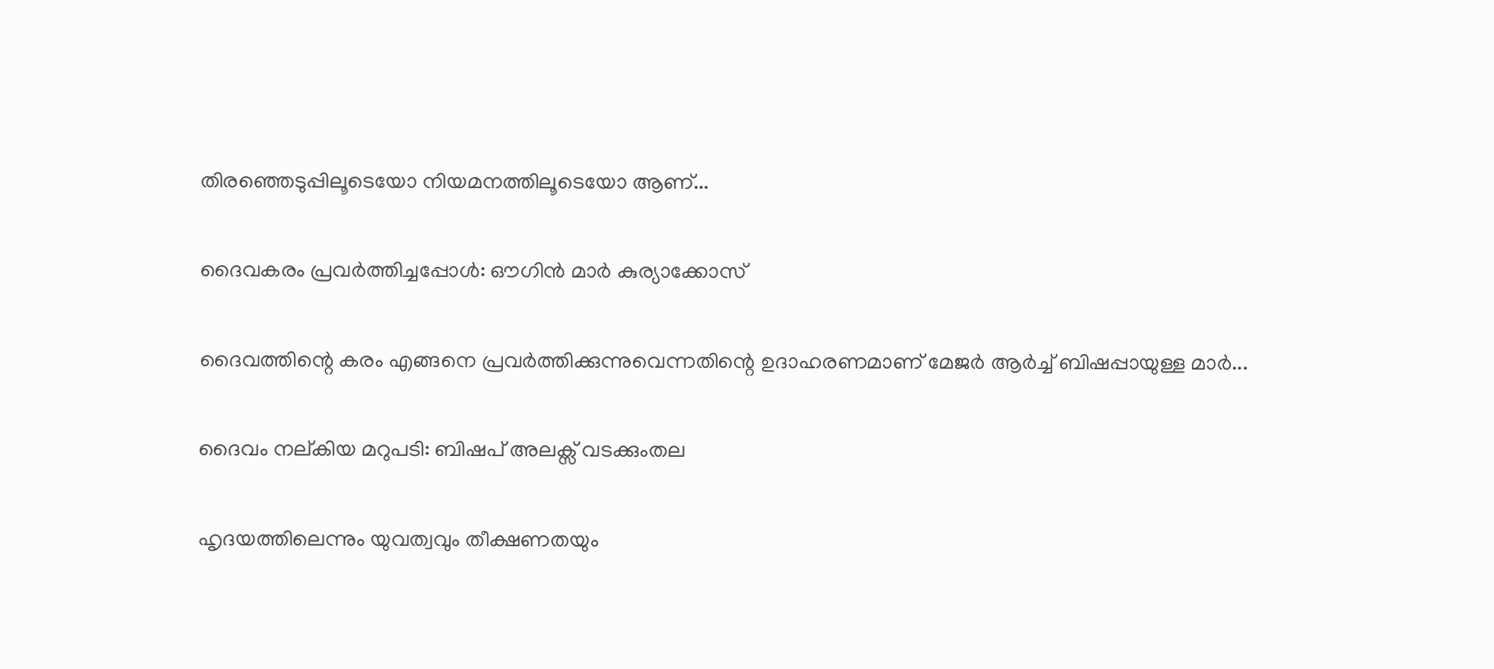തിരഞ്ഞെടുപ്പിലൂടെയോ നിയമനത്തിലൂടെയോ ആണ്...

ദൈവകരം പ്രവർത്തിച്ചപ്പോൾ: ഔഗിൻ മാർ കുര്യാക്കോസ്

ദൈവത്തിന്റെ കരം എങ്ങനെ പ്രവർത്തിക്കുന്നുവെന്നതിന്റെ ഉദാഹരണമാണ് മേജർ ആർച്ച് ബിഷപ്പായുള്ള മാർ...

ദൈവം നല്കിയ മറുപടി: ബിഷപ് അലക്സ് വടക്കുംതല

ഹൃദയത്തിലെന്നും യുവത്വവും തീക്ഷണതയും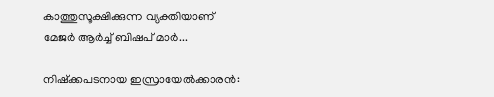കാത്തുസൂക്ഷിക്കുന്ന വ്യക്തിയാണ് മേജർ ആർച്ച് ബിഷപ് മാർ...

നിഷ്‌ക്കപടനായ ഇസ്രായേൽക്കാരൻ: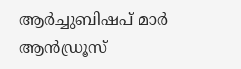ആർച്ചുബിഷപ് മാർ ആൻഡ്രൂസ്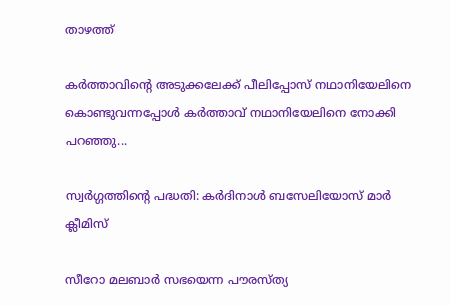താഴത്ത്

കർത്താവിന്റെ അടുക്കലേക്ക് പീലിപ്പോസ് നഥാനിയേലിനെ കൊണ്ടുവന്നപ്പോൾ കർത്താവ് നഥാനിയേലിനെ നോക്കി പറഞ്ഞു...

സ്വർഗ്ഗത്തിന്റെ പദ്ധതി: കർദിനാൾ ബസേലിയോസ് മാർ ക്ലീമിസ്

സീറോ മലബാർ സഭയെന്ന പൗരസ്ത്യ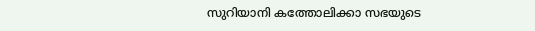സുറിയാനി കത്തോലിക്കാ സഭയുടെ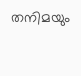തനിമയും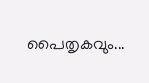പൈതൃകവും...